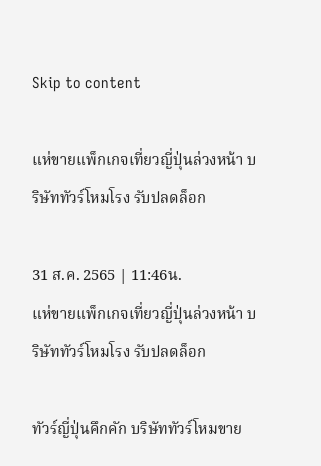Skip to content

แห่ขายแพ็กเกจเที่ยวญี่ปุ่นล่วงหน้า บริษัททัวร์โหมโรง รับปลดล็อก

31 ส.ค. 2565 | 11:46น.
แห่ขายแพ็กเกจเที่ยวญี่ปุ่นล่วงหน้า บริษัททัวร์โหมโรง รับปลดล็อก

ทัวร์ญี่ปุ่นคึกคัก บริษัททัวร์โหมขาย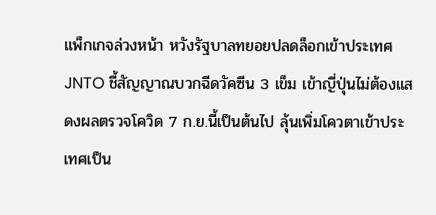แพ็กเกจล่วงหน้า หวังรัฐบาลทยอยปลดล็อกเข้าประเทศ JNTO ชี้สัญญาณบวกฉีดวัคซีน 3 เข็ม เข้าญี่ปุ่นไม่ต้องแสดงผลตรวจโควิด 7 ก.ย.นี้เป็นต้นไป ลุ้นเพิ่มโควตาเข้าประเทศเป็น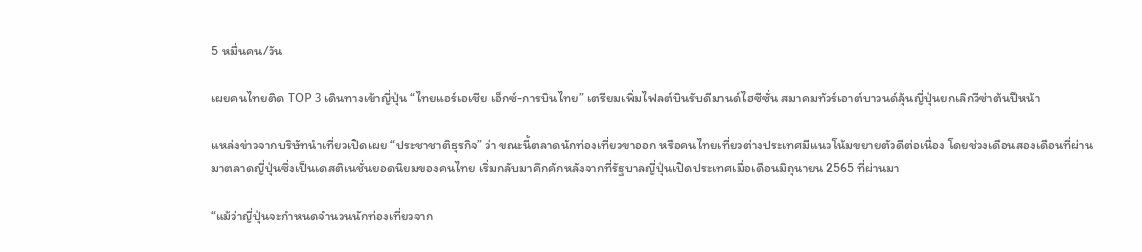5 หมื่นคน/วัน

เผยคนไทยติด TOP 3 เดินทางเข้าญี่ปุ่น “ไทยแอร์เอเชีย เอ็กซ์-การบินไทย” เตรียมเพิ่มไฟลต์บินรับดีมานด์ไฮซีซั่น สมาคมทัวร์เอาต์บาวนด์ลุ้นญี่ปุ่นยกเลิกวีซ่าต้นปีหน้า

แหล่งข่าวจากบริษัทนำเที่ยวเปิดเผย “ประชาชาติธุรกิจ” ว่า ขณะนี้ตลาดนักท่องเที่ยวขาออก หรือคนไทยเที่ยวต่างประเทศมีแนวโน้มขยายตัวดีต่อเนื่อง โดยช่วงเดือนสองเดือนที่ผ่านมาตลาดญี่ปุ่นซึ่งเป็นเดสติเนชั่นยอดนิยมของคนไทย เริ่มกลับมาคึกคักหลังจากที่รัฐบาลญี่ปุ่นเปิดประเทศเมื่อเดือนมิถุนายน 2565 ที่ผ่านมา

“แม้ว่าญี่ปุ่นจะกำหนดจำนวนนักท่องเที่ยวจาก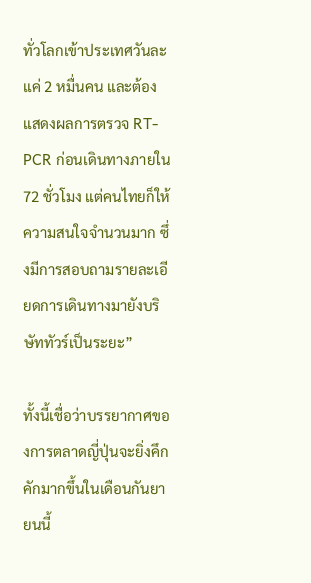ทั่วโลกเข้าประเทศวันละแค่ 2 หมื่นคน และต้องแสดงผลการตรวจ RT-PCR ก่อนเดินทางภายใน 72 ชั่วโมง แต่คนไทยก็ให้ความสนใจจำนวนมาก ซึ่งมีการสอบถามรายละเอียดการเดินทางมายังบริษัททัวร์เป็นระยะ”

ทั้งนี้เชื่อว่าบรรยากาศของการตลาดญี่ปุ่นจะยิ่งคึกคักมากขึ้นในเดือนกันยายนนี้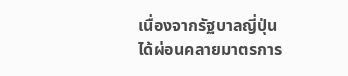เนื่องจากรัฐบาลญี่ปุ่นได้ผ่อนคลายมาตรการ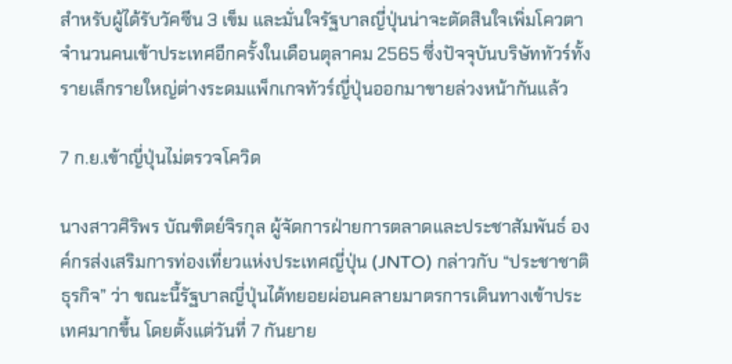สำหรับผู้ได้รับวัคซีน 3 เข็ม และมั่นใจรัฐบาลญี่ปุ่นน่าจะตัดสินใจเพิ่มโควตาจำนวนคนเข้าประเทศอีกครั้งในเดือนตุลาคม 2565 ซึ่งปัจจุบันบริษัททัวร์ทั้งรายเล็กรายใหญ่ต่างระดมแพ็กเกจทัวร์ญี่ปุ่นออกมาขายล่วงหน้ากันแล้ว

7 ก.ย.เข้าญี่ปุ่นไม่ตรวจโควิด

นางสาวศิริพร บัณฑิตย์จิรกุล ผู้จัดการฝ่ายการตลาดและประชาสัมพันธ์ องค์กรส่งเสริมการท่องเที่ยวแห่งประเทศญี่ปุ่น (JNTO) กล่าวกับ “ประชาชาติธุรกิจ” ว่า ขณะนี้รัฐบาลญี่ปุ่นได้ทยอยผ่อนคลายมาตรการเดินทางเข้าประเทศมากขึ้น โดยตั้งแต่วันที่ 7 กันยาย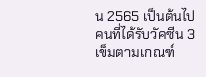น 2565 เป็นต้นไป คนที่ได้รับวัคซีน 3 เข็มตามเกณฑ์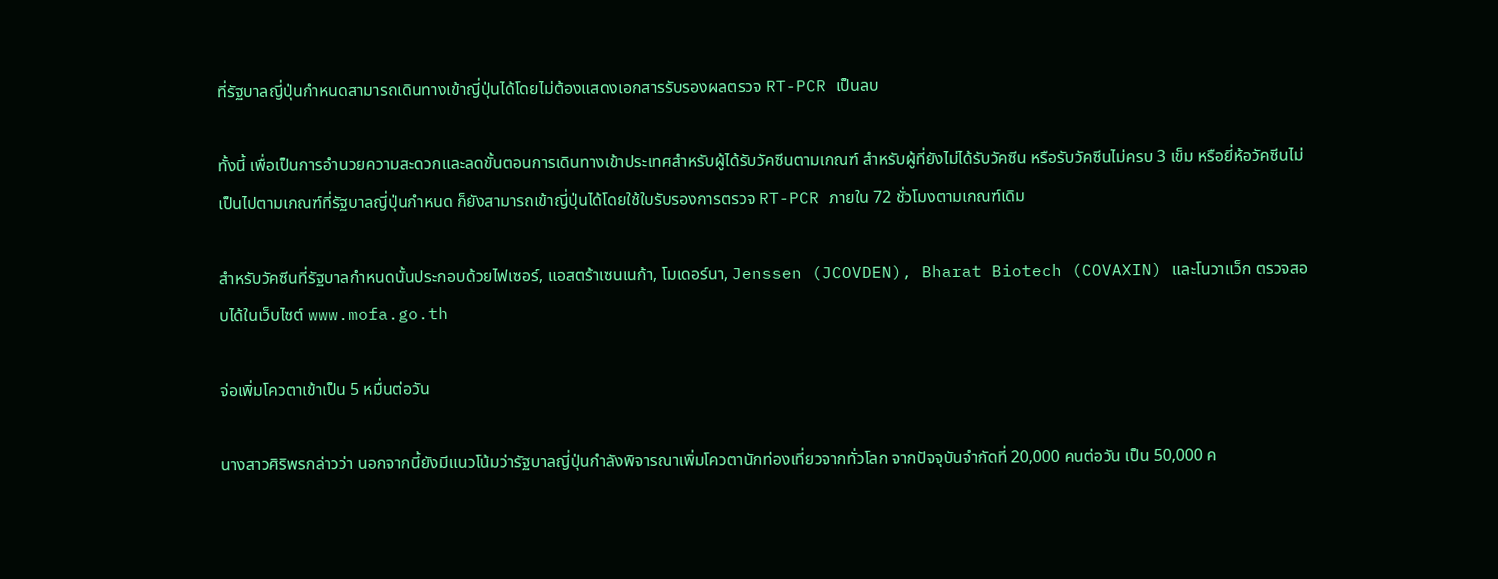ที่รัฐบาลญี่ปุ่นกำหนดสามารถเดินทางเข้าญี่ปุ่นได้โดยไม่ต้องแสดงเอกสารรับรองผลตรวจ RT-PCR เป็นลบ

ทั้งนี้ เพื่อเป็นการอำนวยความสะดวกและลดขั้นตอนการเดินทางเข้าประเทศสำหรับผู้ได้รับวัคซีนตามเกณฑ์ สำหรับผู้ที่ยังไม่ได้รับวัคซีน หรือรับวัคซีนไม่ครบ 3 เข็ม หรือยี่ห้อวัคซีนไม่เป็นไปตามเกณฑ์ที่รัฐบาลญี่ปุ่นกำหนด ก็ยังสามารถเข้าญี่ปุ่นได้โดยใช้ใบรับรองการตรวจ RT-PCR ภายใน 72 ชั่วโมงตามเกณฑ์เดิม

สำหรับวัคซีนที่รัฐบาลกำหนดนั้นประกอบด้วยไฟเซอร์, แอสตร้าเซนเนก้า, โมเดอร์นา, Jenssen (JCOVDEN), Bharat Biotech (COVAXIN) และโนวาแว็ก ตรวจสอบได้ในเว็บไซต์ www.mofa.go.th

จ่อเพิ่มโควตาเข้าเป็น 5 หมื่นต่อวัน

นางสาวศิริพรกล่าวว่า นอกจากนี้ยังมีแนวโน้มว่ารัฐบาลญี่ปุ่นกำลังพิจารณาเพิ่มโควตานักท่องเที่ยวจากทั่วโลก จากปัจจุบันจำกัดที่ 20,000 คนต่อวัน เป็น 50,000 ค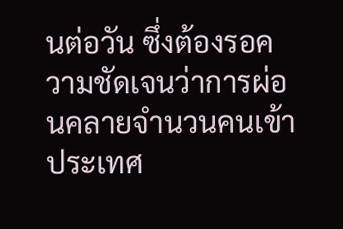นต่อวัน ซึ่งต้องรอความชัดเจนว่าการผ่อนคลายจำนวนคนเข้าประเทศ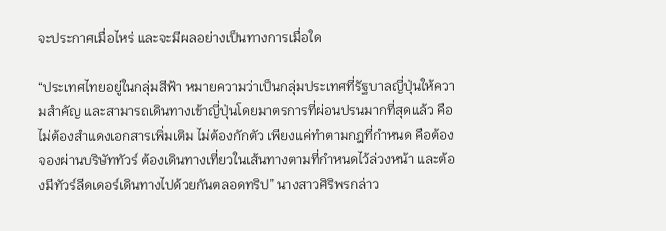จะประกาศเมื่อไหร่ และจะมีผลอย่างเป็นทางการเมื่อใด

“ประเทศไทยอยู่ในกลุ่มสีฟ้า หมายความว่าเป็นกลุ่มประเทศที่รัฐบาลญี่ปุ่นให้ความสำคัญ และสามารถเดินทางเข้าญี่ปุ่นโดยมาตรการที่ผ่อนปรนมากที่สุดแล้ว คือไม่ต้องสำแดงเอกสารเพิ่มเติม ไม่ต้องกักตัว เพียงแค่ทำตามกฎที่กำหนด คือต้องจองผ่านบริษัททัวร์ ต้องเดินทางเที่ยวในเส้นทางตามที่กำหนดไว้ล่วงหน้า และต้องมีทัวร์ลีดเดอร์เดินทางไปด้วยกันตลอดทริป” นางสาวศิริพรกล่าว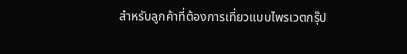สำหรับลูกค้าที่ต้องการเที่ยวแบบไพรเวตกรุ๊ป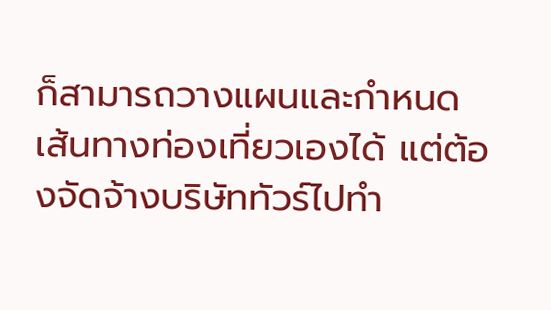ก็สามารถวางแผนและกำหนดเส้นทางท่องเที่ยวเองได้ แต่ต้องจัดจ้างบริษัททัวร์ไปทำ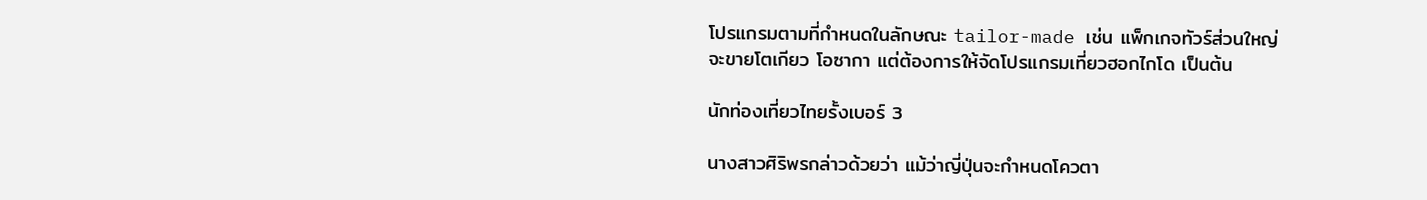โปรแกรมตามที่กำหนดในลักษณะ tailor-made เช่น แพ็กเกจทัวร์ส่วนใหญ่จะขายโตเกียว โอซากา แต่ต้องการให้จัดโปรแกรมเที่ยวฮอกไกโด เป็นต้น

นักท่องเที่ยวไทยรั้งเบอร์ 3

นางสาวศิริพรกล่าวด้วยว่า แม้ว่าญี่ปุ่นจะกำหนดโควตา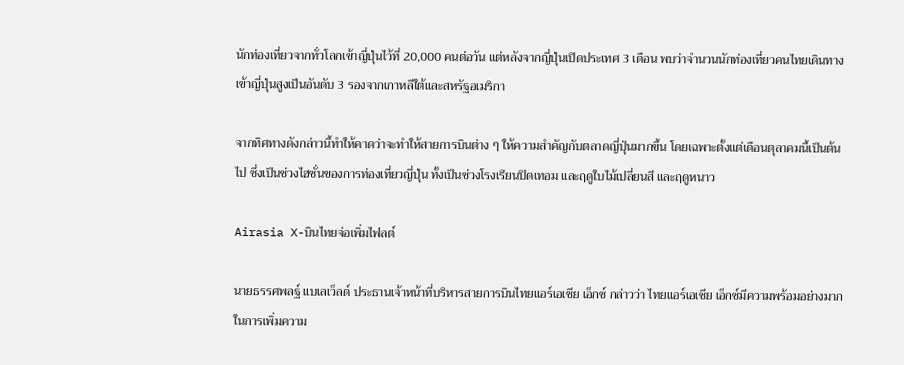นักท่องเที่ยวจากทั่วโลกเข้าญี่ปุ่นไว้ที่ 20,000 คนต่อวัน แต่หลังจากญี่ปุ่นเปิดประเทศ 3 เดือน พบว่าจำนวนนักท่องเที่ยวคนไทยเดินทางเข้าญี่ปุ่นสูงเป็นอันดับ 3 รองจากเกาหลีใต้และสหรัฐอเมริกา

จากทิศทางดังกล่าวนี้ทำให้คาดว่าจะทำให้สายการบินต่าง ๆ ให้ความสำคัญกับตลาดญี่ปุ่นมากขึ้น โดยเฉพาะตั้งแต่เดือนตุลาคมนี้เป็นต้นไป ซึ่งเป็นช่วงไฮซั่นของการท่องเที่ยวญี่ปุ่น ทั้งเป็นช่วงโรงเรียนปิดเทอม และฤดูใบไม้เปลี่ยนสี และฤดูหนาว

Airasia X-บินไทยจ่อเพิ่มไฟลต์

นายธรรศพลฐ์ แบเลเว็ลด์ ประธานเจ้าหน้าที่บริหารสายการบินไทยแอร์เอเชีย เอ็กซ์ กล่าวว่า ไทยแอร์เอเชีย เอ็กซ์มีความพร้อมอย่างมากในการเพิ่มความ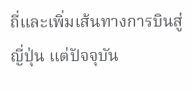ถี่และเพิ่มเส้นทางการบินสู่ญี่ปุ่น แต่ปัจจุบัน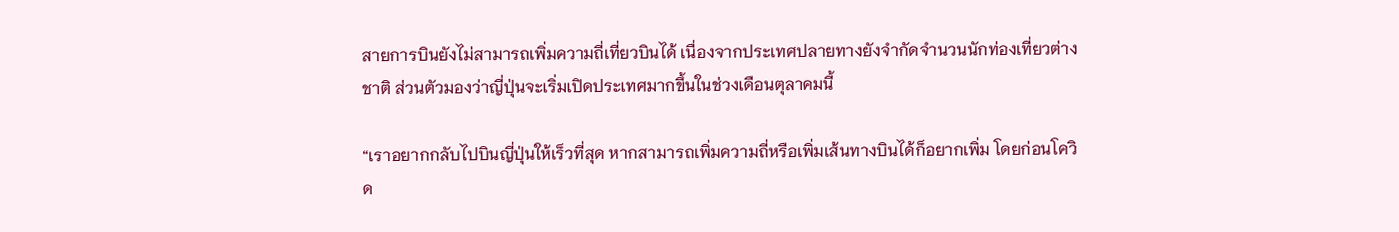สายการบินยังไม่สามารถเพิ่มความถี่เที่ยวบินได้ เนื่องจากประเทศปลายทางยังจำกัดจำนวนนักท่องเที่ยวต่างชาติ ส่วนตัวมองว่าญี่ปุ่นจะเริ่มเปิดประเทศมากขึ้นในช่วงเดือนตุลาคมนี้

“เราอยากกลับไปบินญี่ปุ่นให้เร็วที่สุด หากสามารถเพิ่มความถี่หรือเพิ่มเส้นทางบินได้ก็อยากเพิ่ม โดยก่อนโควิด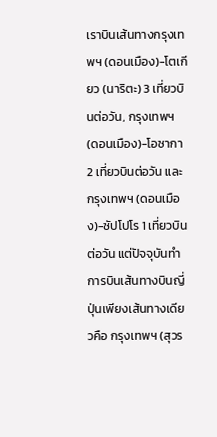เราบินเส้นทางกรุงเทพฯ (ดอนเมือง)-โตเกียว (นาริตะ) 3 เที่ยวบินต่อวัน, กรุงเทพฯ (ดอนเมือง)-โอซากา 2 เที่ยวบินต่อวัน และกรุงเทพฯ (ดอนเมือง)-ซัปโปโร 1 เที่ยวบินต่อวัน แต่ปัจจุบันทำการบินเส้นทางบินญี่ปุ่นเพียงเส้นทางเดียวคือ กรุงเทพฯ (สุวร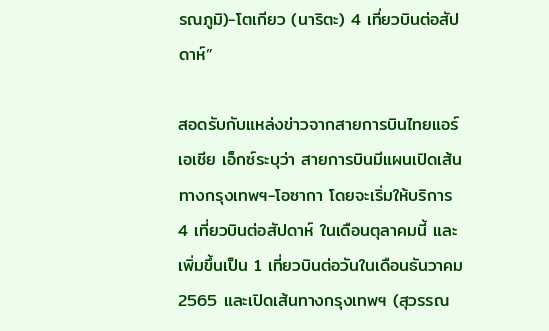รณภูมิ)-โตเกียว (นาริตะ) 4 เที่ยวบินต่อสัปดาห์”

สอดรับกับแหล่งข่าวจากสายการบินไทยแอร์เอเชีย เอ็กซ์ระบุว่า สายการบินมีแผนเปิดเส้นทางกรุงเทพฯ-โอซากา โดยจะเริ่มให้บริการ 4 เที่ยวบินต่อสัปดาห์ ในเดือนตุลาคมนี้ และเพิ่มขึ้นเป็น 1 เที่ยวบินต่อวันในเดือนธันวาคม 2565 และเปิดเส้นทางกรุงเทพฯ (สุวรรณ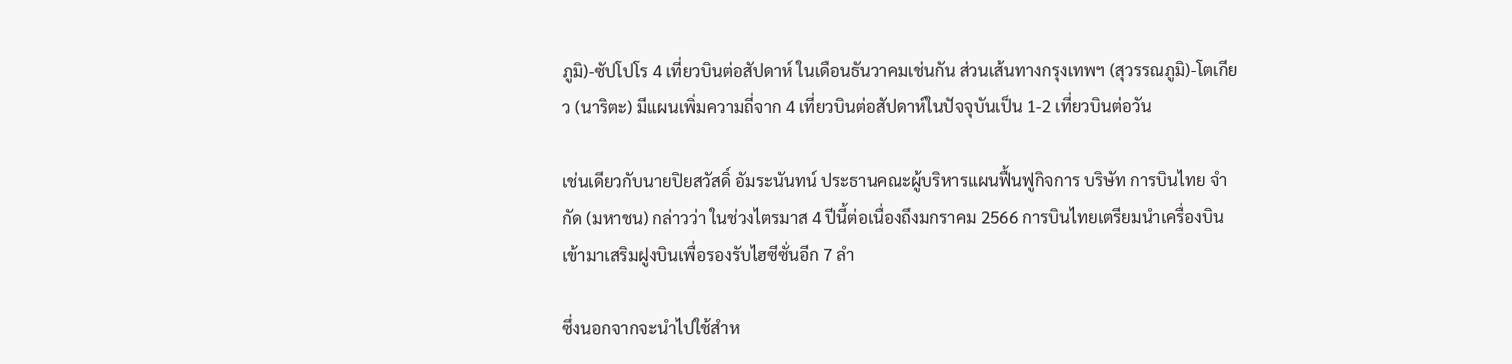ภูมิ)-ซัปโปโร 4 เที่ยวบินต่อสัปดาห์ ในเดือนธันวาคมเช่นกัน ส่วนเส้นทางกรุงเทพฯ (สุวรรณภูมิ)-โตเกียว (นาริตะ) มีแผนเพิ่มความถี่จาก 4 เที่ยวบินต่อสัปดาห์ในปัจจุบันเป็น 1-2 เที่ยวบินต่อวัน

เช่นเดียวกับนายปิยสวัสดิ์ อัมระนันทน์ ประธานคณะผู้บริหารแผนฟื้นฟูกิจการ บริษัท การบินไทย จำกัด (มหาชน) กล่าวว่า ในช่วงไตรมาส 4 ปีนี้ต่อเนื่องถึงมกราคม 2566 การบินไทยเตรียมนำเครื่องบินเข้ามาเสริมฝูงบินเพื่อรองรับไฮซีซั่นอีก 7 ลำ

ซึ่งนอกจากจะนำไปใช้สำห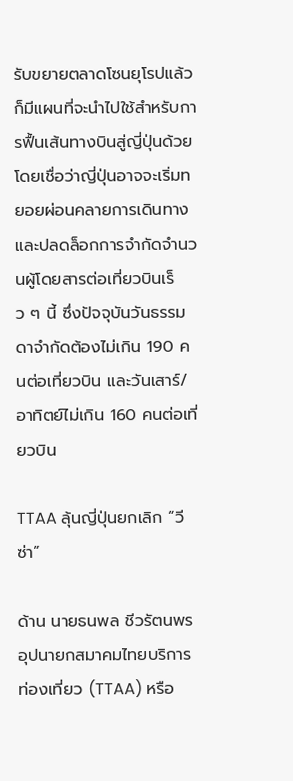รับขยายตลาดโซนยุโรปแล้ว ก็มีแผนที่จะนำไปใช้สำหรับการฟื้นเส้นทางบินสู่ญี่ปุ่นด้วย โดยเชื่อว่าญี่ปุ่นอาจจะเริ่มทยอยผ่อนคลายการเดินทางและปลดล็อกการจำกัดจำนวนผู้โดยสารต่อเที่ยวบินเร็ว ๆ นี้ ซึ่งปัจจุบันวันธรรมดาจำกัดต้องไม่เกิน 190 คนต่อเที่ยวบิน และวันเสาร์/อาทิตย์ไม่เกิน 160 คนต่อเที่ยวบิน

TTAA ลุ้นญี่ปุ่นยกเลิก “วีซ่า”

ด้าน นายธนพล ชีวรัตนพร อุปนายกสมาคมไทยบริการท่องเที่ยว (TTAA) หรือ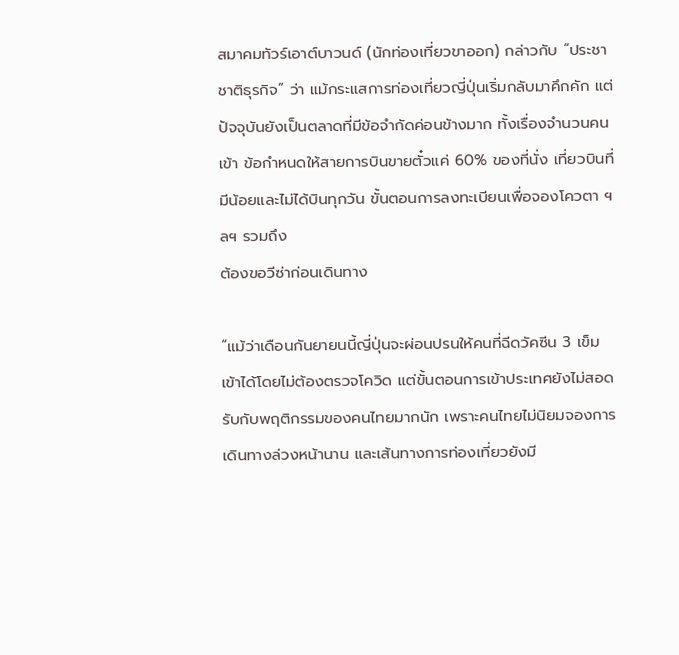สมาคมทัวร์เอาต์บาวนด์ (นักท่องเที่ยวขาออก) กล่าวกับ “ประชาชาติธุรกิจ” ว่า แม้กระแสการท่องเที่ยวญี่ปุ่นเริ่มกลับมาคึกคัก แต่ปัจจุบันยังเป็นตลาดที่มีข้อจำกัดค่อนข้างมาก ทั้งเรื่องจำนวนคนเข้า ข้อกำหนดให้สายการบินขายตั๋วแค่ 60% ของที่นั่ง เที่ยวบินที่มีน้อยและไม่ได้บินทุกวัน ขั้นตอนการลงทะเบียนเพื่อจองโควตา ฯลฯ รวมถึง
ต้องขอวีซ่าก่อนเดินทาง

“แม้ว่าเดือนกันยายนนี้ญี่ปุ่นจะผ่อนปรนให้คนที่ฉีดวัคซีน 3 เข็ม เข้าได้โดยไม่ต้องตรวจโควิด แต่ขั้นตอนการเข้าประเทศยังไม่สอดรับกับพฤติกรรมของคนไทยมากนัก เพราะคนไทยไม่นิยมจองการเดินทางล่วงหน้านาน และเส้นทางการท่องเที่ยวยังมี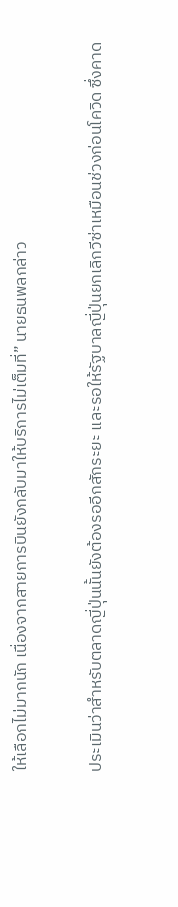ให้เลือกไม่มากนัก เนื่องจากสายการบินยังกลับมาให้บริการไม่เต็มที่” นายธนพลกล่าว

ประเมินว่าสำหรับตลาดญี่ปุ่นนั้นยังต้องรออีกสักระยะ และรอให้รัฐบาลญี่ปุ่นยกเลิกวีซ่าเหมือนช่วงก่อนโควิด ซึ่งคาด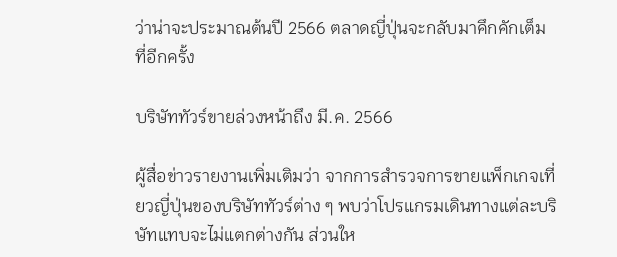ว่าน่าจะประมาณต้นปี 2566 ตลาดญี่ปุ่นจะกลับมาคึกคักเต็มที่อีกครั้ง

บริษัททัวร์ขายล่วงหน้าถึง มี.ค. 2566

ผู้สื่อข่าวรายงานเพิ่มเติมว่า จากการสำรวจการขายแพ็กเกจเที่ยวญี่ปุ่นของบริษัททัวร์ต่าง ๆ พบว่าโปรแกรมเดินทางแต่ละบริษัทแทบจะไม่แตกต่างกัน ส่วนให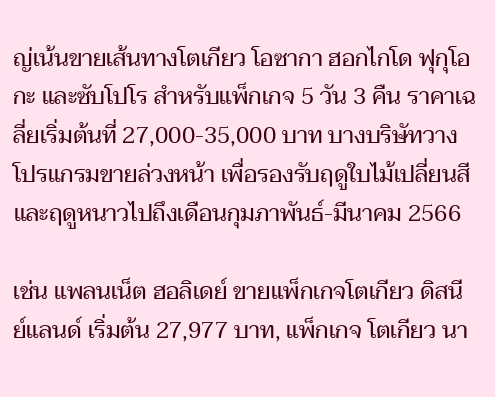ญ่เน้นขายเส้นทางโตเกียว โอซากา ฮอกไกโด ฟุกุโอกะ และซับโปโร สำหรับแพ็กเกจ 5 วัน 3 คืน ราคาเฉลี่ยเริ่มต้นที่ 27,000-35,000 บาท บางบริษัทวางโปรแกรมขายล่วงหน้า เพื่อรองรับฤดูใบไม้เปลี่ยนสี และฤดูหนาวไปถึงเดือนกุมภาพันธ์-มีนาคม 2566

เช่น แพลนเน็ต ฮอลิเดย์ ขายแพ็กเกจโตเกียว ดิสนีย์แลนด์ เริ่มต้น 27,977 บาท, แพ็กเกจ โตเกียว นา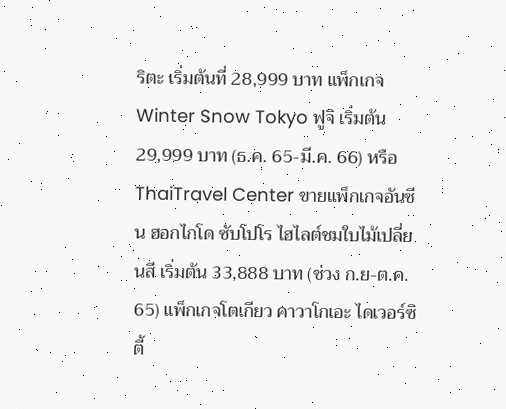ริตะ เริ่มต้นที่ 28,999 บาท แพ็กเกจ Winter Snow Tokyo ฟูจิ เริ่มต้น 29,999 บาท (ธ.ค. 65-มี.ค. 66) หรือ ThaiTravel Center ขายแพ็กเกจอันซีน ฮอกไกโด ซับโปโร ไฮไลต์ชมใบไม้เปลี่ยนสี เริ่มต้น 33,888 บาท (ช่วง ก.ย-ต.ค. 65) แพ็กเกจโตเกียว คาวาโกเอะ ไดเวอร์ซิตี้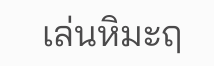เล่นหิมะฤ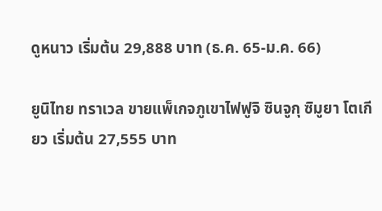ดูหนาว เริ่มต้น 29,888 บาท (ธ.ค. 65-ม.ค. 66)

ยูนิไทย ทราเวล ขายแพ็เกจภูเขาไฟฟูจิ ซินจูกุ ซิมูยา โตเกียว เริ่มต้น 27,555 บาท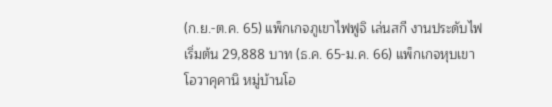(ก.ย.-ต.ค. 65) แพ็กเกจภูเขาไฟฟูจิ เล่นสกี งานประดับไฟ เริ่มต้น 29,888 บาท (ธ.ค. 65-ม.ค. 66) แพ็กเกจหุบเขาโอวาคุคานิ หมู่บ้านโอ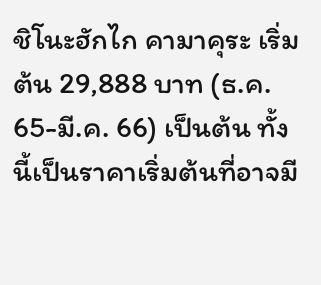ชิโนะฮักไก คามาคุระ เริ่มต้น 29,888 บาท (ธ.ค. 65-มี.ค. 66) เป็นต้น ทั้งนี้เป็นราคาเริ่มต้นที่อาจมี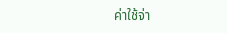ค่าใช้จ่า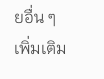ยอื่น ๆ เพิ่มเติม